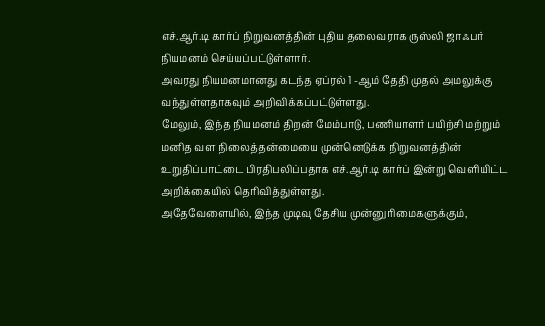எச்.ஆர்.டி கார்ப் நிறுவனத்தின் புதிய தலைவராக ருஸ்லி ஜாஃபர் நியமனம் செய்யப்பட்டுள்ளார்.
அவரது நியமனமானது கடந்த ஏப்ரல் 1 -ஆம் தேதி முதல் அமலுக்கு வந்துள்ளதாகவும் அறிவிக்கப்பட்டுள்ளது.
மேலும், இந்த நியமனம் திறன் மேம்பாடு, பணியாளர் பயிற்சி மற்றும் மனித வள நிலைத்தன்மையை முன்னெடுக்க நிறுவனத்தின் உறுதிப்பாட்டை பிரதிபலிப்பதாக எச்.ஆர்.டி கார்ப் இன்று வெளியிட்ட அறிக்கையில் தெரிவித்துள்ளது.
அதேவேளையில், இந்த முடிவு தேசிய முன்னுரிமைகளுக்கும்,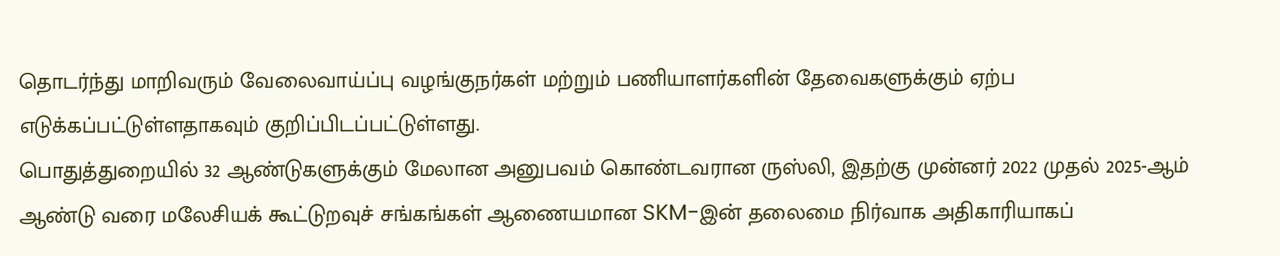தொடர்ந்து மாறிவரும் வேலைவாய்ப்பு வழங்குநர்கள் மற்றும் பணியாளர்களின் தேவைகளுக்கும் ஏற்ப எடுக்கப்பட்டுள்ளதாகவும் குறிப்பிடப்பட்டுள்ளது.
பொதுத்துறையில் 32 ஆண்டுகளுக்கும் மேலான அனுபவம் கொண்டவரான ருஸ்லி, இதற்கு முன்னர் 2022 முதல் 2025-ஆம் ஆண்டு வரை மலேசியக் கூட்டுறவுச் சங்கங்கள் ஆணையமான SKM-இன் தலைமை நிர்வாக அதிகாரியாகப்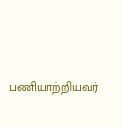பணியாற்றியவர்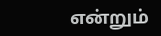என்றும்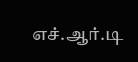எச்.ஆர்.டி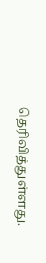தெரிவித்துள்ளது.